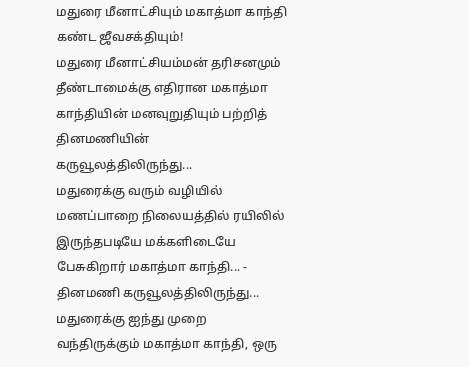மதுரை மீனாட்சியும் மகாத்மா காந்தி கண்ட ஜீவசக்தியும்!
மதுரை மீனாட்சியம்மன் தரிசனமும் தீண்டாமைக்கு எதிரான மகாத்மா காந்தியின் மனவுறுதியும் பற்றித் தினமணியின் கருவூலத்திலிருந்து...
மதுரைக்கு வரும் வழியில் மணப்பாறை நிலையத்தில் ரயிலில் இருந்தபடியே மக்களிடையே பேசுகிறார் மகாத்மா காந்தி... - தினமணி கருவூலத்திலிருந்து...
மதுரைக்கு ஐந்து முறை வந்திருக்கும் மகாத்மா காந்தி, ஒரு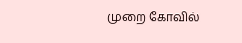முறை கோவில்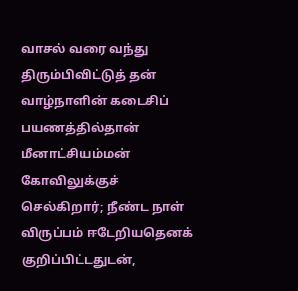வாசல் வரை வந்து திரும்பிவிட்டுத் தன் வாழ்நாளின் கடைசிப் பயணத்தில்தான் மீனாட்சியம்மன் கோவிலுக்குச் செல்கிறார்; நீண்ட நாள் விருப்பம் ஈடேறியதெனக் குறிப்பிட்டதுடன்,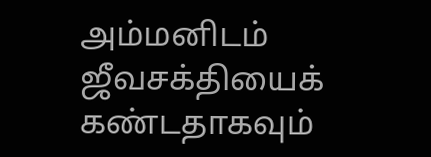அம்மனிடம் ஜீவசக்தியைக் கண்டதாகவும்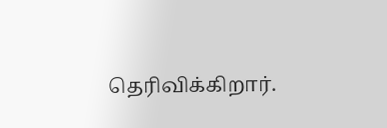தெரிவிக்கிறார்.